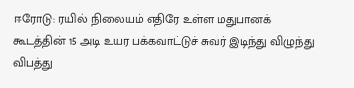ஈரோடு: ரயில் நிலையம் எதிரே உள்ள மதுபானக் கூடத்தின் 15 அடி உயர பக்கவாட்டுச் சுவர் இடிந்து விழுந்து விபத்து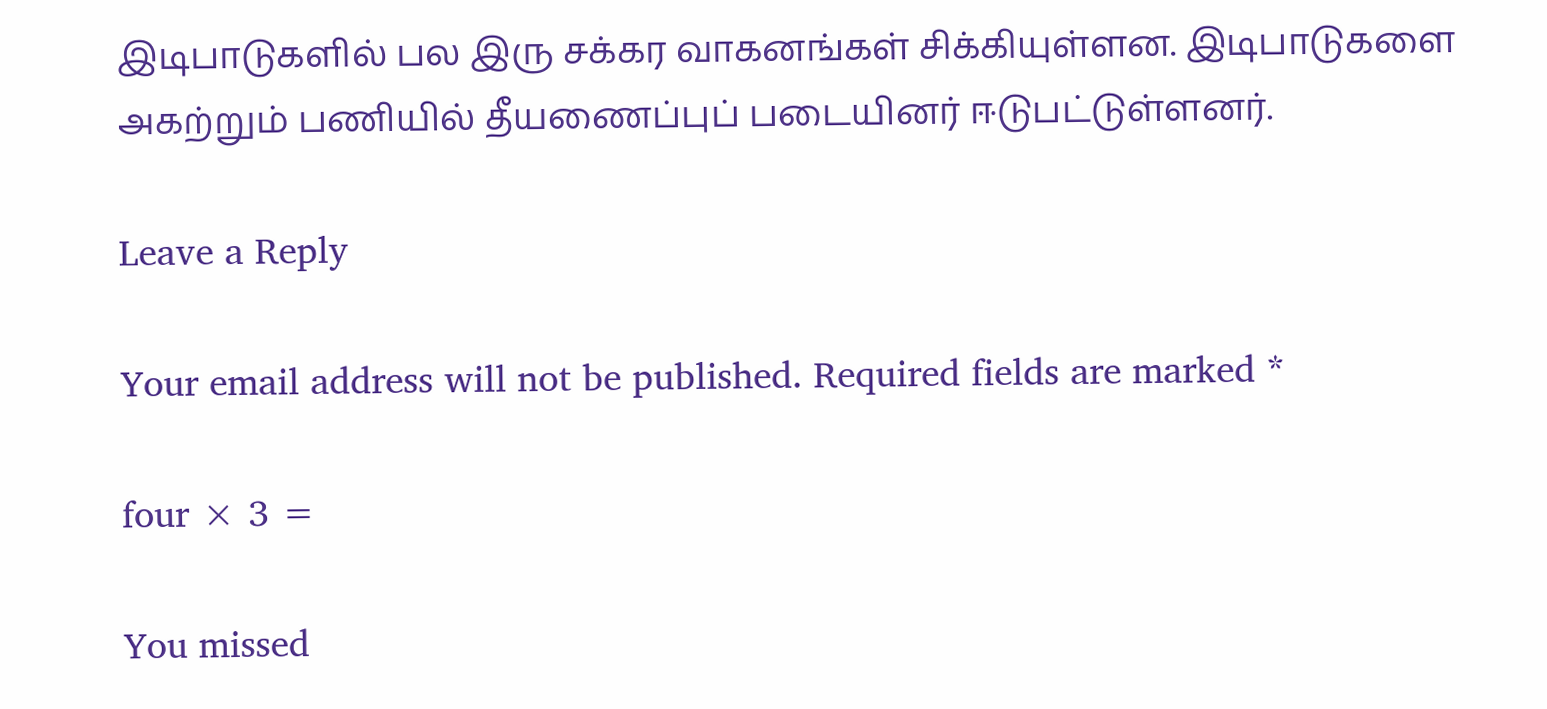இடிபாடுகளில் பல இரு சக்கர வாகனங்கள் சிக்கியுள்ளன. இடிபாடுகளை அகற்றும் பணியில் தீயணைப்புப் படையினர் ஈடுபட்டுள்ளனர்.

Leave a Reply

Your email address will not be published. Required fields are marked *

four × 3 =

You missed